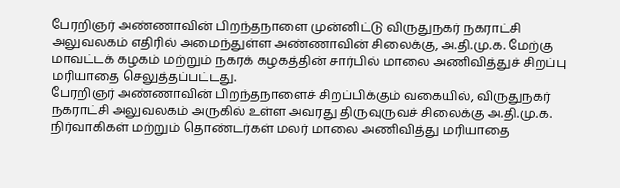பேரறிஞர் அண்ணாவின் பிறந்தநாளை முன்னிட்டு விருதுநகர் நகராட்சி அலுவலகம் எதிரில் அமைந்துள்ள அண்ணாவின் சிலைக்கு, அ.தி.மு.க. மேற்கு மாவட்டக் கழகம் மற்றும் நகரக் கழகத்தின் சார்பில் மாலை அணிவித்துச் சிறப்பு மரியாதை செலுத்தப்பட்டது.
பேரறிஞர் அண்ணாவின் பிறந்தநாளைச் சிறப்பிக்கும் வகையில், விருதுநகர் நகராட்சி அலுவலகம் அருகில் உள்ள அவரது திருவுருவச் சிலைக்கு அ.தி.மு.க. நிர்வாகிகள் மற்றும் தொண்டர்கள் மலர் மாலை அணிவித்து மரியாதை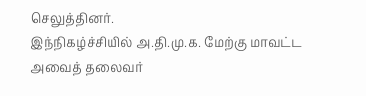செலுத்தினர்.
இந்நிகழ்ச்சியில் அ.தி.மு.க. மேற்கு மாவட்ட அவைத் தலைவர்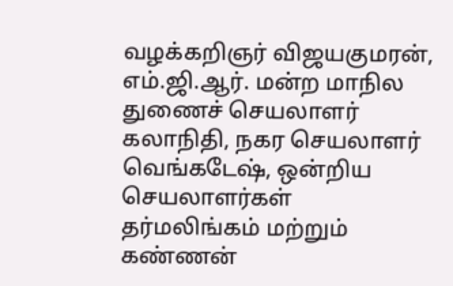வழக்கறிஞர் விஜயகுமரன், எம்.ஜி.ஆர். மன்ற மாநில துணைச் செயலாளர் கலாநிதி, நகர செயலாளர் வெங்கடேஷ், ஒன்றிய செயலாளர்கள் தர்மலிங்கம் மற்றும் கண்ணன்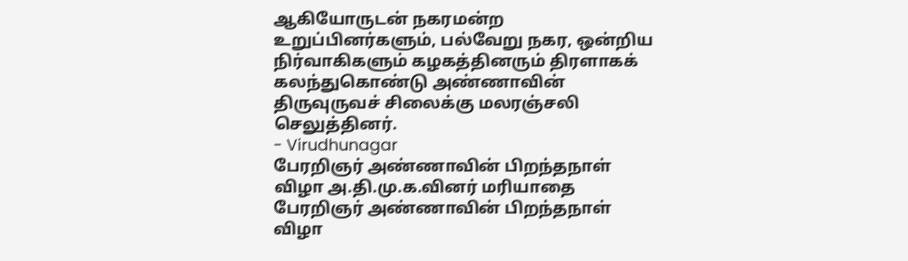ஆகியோருடன் நகரமன்ற உறுப்பினர்களும், பல்வேறு நகர, ஒன்றிய நிர்வாகிகளும் கழகத்தினரும் திரளாகக் கலந்துகொண்டு அண்ணாவின் திருவுருவச் சிலைக்கு மலரஞ்சலி செலுத்தினர்.
- Virudhunagar
பேரறிஞர் அண்ணாவின் பிறந்தநாள் விழா அ.தி.மு.க.வினர் மரியாதை
பேரறிஞர் அண்ணாவின் பிறந்தநாள் விழா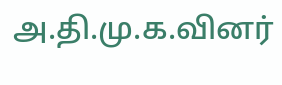அ.தி.மு.க.வினர்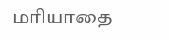மரியாதை